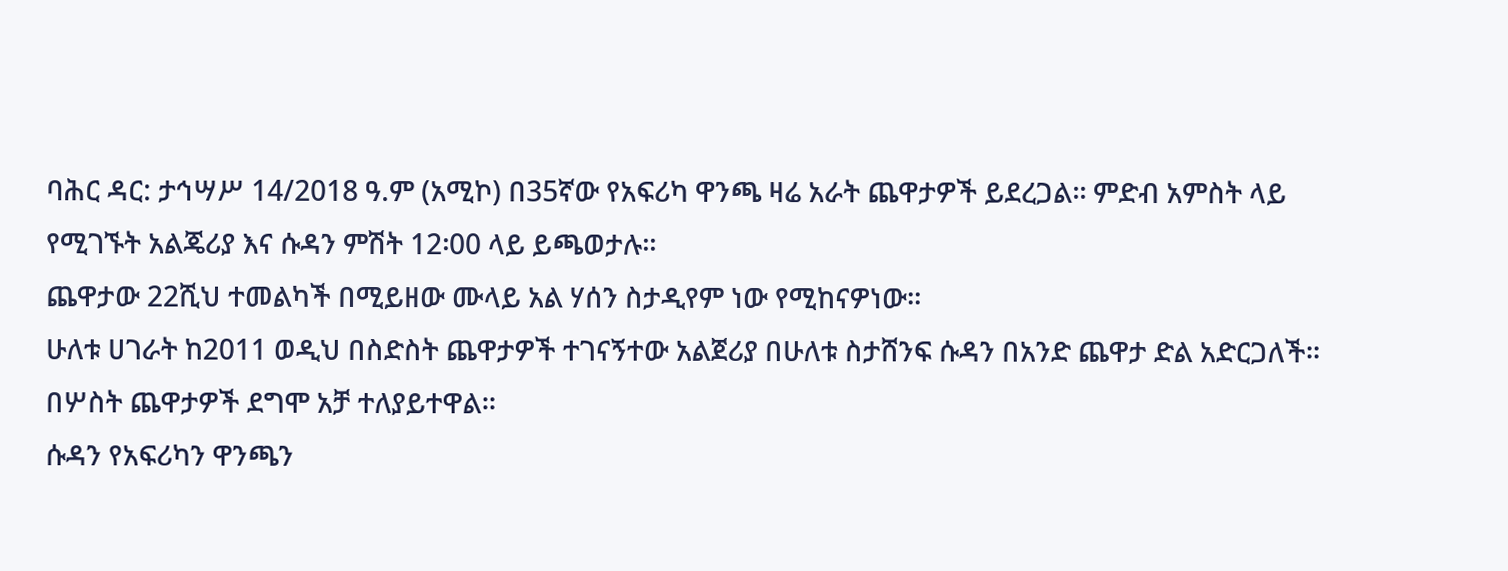ባሕር ዳር: ታኅሣሥ 14/2018 ዓ.ም (አሚኮ) በ35ኛው የአፍሪካ ዋንጫ ዛሬ አራት ጨዋታዎች ይደረጋል፡፡ ምድብ አምስት ላይ የሚገኙት አልጄሪያ እና ሱዳን ምሽት 12፡00 ላይ ይጫወታሉ።
ጨዋታው 22ሺህ ተመልካች በሚይዘው ሙላይ አል ሃሰን ስታዲየም ነው የሚከናዎነው።
ሁለቱ ሀገራት ከ2011 ወዲህ በስድስት ጨዋታዎች ተገናኝተው አልጀሪያ በሁለቱ ስታሸንፍ ሱዳን በአንድ ጨዋታ ድል አድርጋለች። በሦስት ጨዋታዎች ደግሞ አቻ ተለያይተዋል።
ሱዳን የአፍሪካን ዋንጫን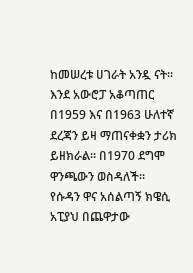ከመሠረቱ ሀገራት አንዷ ናት። እንደ አውሮፓ አቆጣጠር በ1959 እና በ1963 ሁለተኛ ደረጃን ይዛ ማጠናቀቋን ታሪክ ይዘክራል። በ1970 ደግሞ ዋንጫውን ወስዳለች።
የሱዳን ዋና አሰልጣኝ ክዌሲ አፒያህ በጨዋታው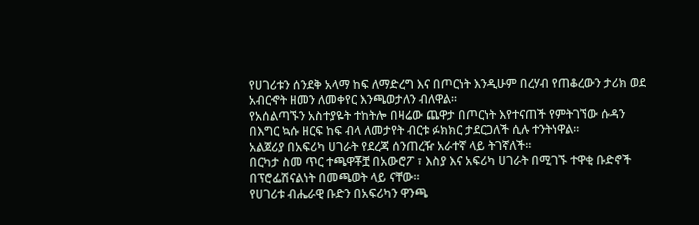የሀገሪቱን ሰንደቅ አላማ ከፍ ለማድረግ እና በጦርነት እንዲሁም በረሃብ የጠቆረውን ታሪክ ወደ አብርኆት ዘመን ለመቀየር እንጫወታለን ብለዋል።
የአሰልጣኙን አስተያዬት ተከትሎ በዛሬው ጨዋታ በጦርነት እየተናጠች የምትገኘው ሱዳን በእግር ኳሱ ዘርፍ ከፍ ብላ ለመታየት ብርቱ ፉክክር ታደርጋለች ሲሉ ተንትነዋል።
አልጀሪያ በአፍሪካ ሀገራት የደረጃ ሰንጠረዥ አራተኛ ላይ ትገኛለች።
በርካታ ስመ ጥር ተጫዋቾቿ በአውሮፖ ፣ እስያ እና አፍሪካ ሀገራት በሚገኙ ተዋቂ ቡድኖች በፕሮፌሽናልነት በመጫወት ላይ ናቸው።
የሀገሪቱ ብሔራዊ ቡድን በአፍሪካን ዋንጫ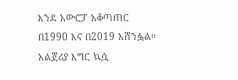እንደ አውሮፓ አቆጣጠር በ1990 እና በ2019 አሸንፏል።
አልጀሪያ እግር ኳሷ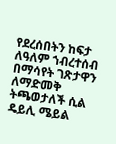የደረሰበትን ከፍታ ለዓለም ኀብረተሰብ በማሳየት ገጽታዋን ለማድመቅ ትጫወታለች ሲል ዴይሊ ሜይል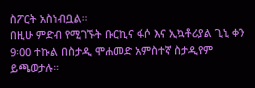ስፖርት አስነብቧል።
በዚሁ ምድብ የሚገኙት ቡርኪና ፋሶ እና ኢኳቶሪያል ጊኒ ቀን 9፡00 ተኩል በስታዲ ሞሐመድ አምስተኛ ስታዲየም ይጫወታሉ።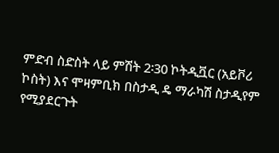ምድብ ስድስት ላይ ምሽት 2፡30 ኮትዲቯር (አይቮሪ ኮስት) እና ሞዛምቢክ በስታዲ ዴ ማራካሽ ስታዲየም የሚያደርጉት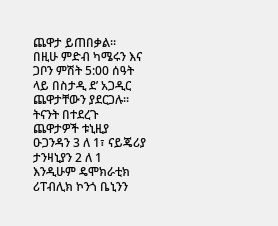ጨዋታ ይጠበቃል።
በዚሁ ምድብ ካሜሩን እና ጋቦን ምሽት 5:00 ሰዓት ላይ በስታዲ ደ’ አጋዲር ጨዋታቸውን ያደርጋሉ።
ትናንት በተደረጉ ጨዋታዎች ቱኒዚያ ዑጋንዳን 3 ለ 1፣ ናይጄሪያ ታንዛኒያን 2 ለ 1 እንዲሁም ዴሞክራቲክ ሪፐብሊክ ኮንጎ ቤኒንን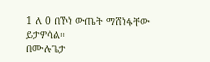1 ለ 0 በኾነ ውጤት ማሸነፋቸው ይታዎሳል።
በሙሉጌታ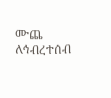ሙጨ
ለኅብረተሰብ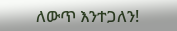ለውጥ እንተጋለን!